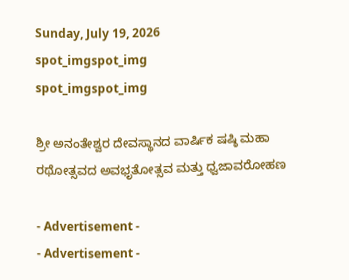Sunday, July 19, 2026
spot_imgspot_img
spot_imgspot_img

ಶ್ರೀ ಅನಂತೇಶ್ವರ ದೇವಸ್ಥಾನದ ವಾರ್ಷಿಕ ಷಷ್ಠಿ ಮಹಾ ರಥೋತ್ಸವದ ಅವಭೃತೋತ್ಸವ ಮತ್ತು ಧ್ವಜಾವರೋಹಣ

- Advertisement -
- Advertisement -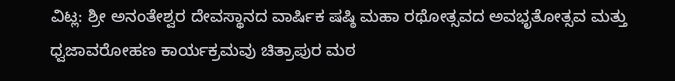ವಿಟ್ಲ: ಶ್ರೀ ಅನಂತೇಶ್ವರ ದೇವಸ್ಥಾನದ ವಾರ್ಷಿಕ ಷಷ್ಠಿ ಮಹಾ ರಥೋತ್ಸವದ ಅವಭೃತೋತ್ಸವ ಮತ್ತು ಧ್ವಜಾವರೋಹಣ ಕಾರ್ಯಕ್ರಮವು ಚಿತ್ರಾಪುರ ಮಠ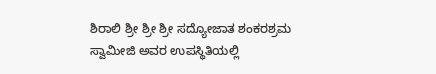ಶಿರಾಲಿ ಶ್ರೀ ಶ್ರೀ ಶ್ರೀ ಸದ್ಯೋಜಾತ ಶಂಕರಶ್ರಮ ಸ್ವಾಮೀಜಿ ಅವರ ಉಪಸ್ಥಿತಿಯಲ್ಲಿ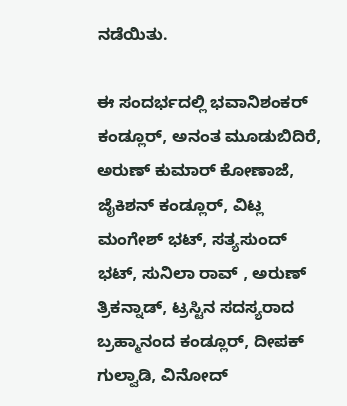ನಡೆಯಿತು.

ಈ ಸಂದರ್ಭದಲ್ಲಿ ಭವಾನಿಶಂಕರ್ ಕಂಡ್ಲೂರ್, ಅನಂತ ಮೂಡುಬಿದಿರೆ, ಅರುಣ್ ಕುಮಾರ್ ಕೋಣಾಜೆ, ಜೈಕಿಶನ್ ಕಂಡ್ಲೂರ್, ವಿಟ್ಲ ಮಂಗೇಶ್ ಭಟ್, ಸತ್ಯಸುಂದ್ ಭಟ್, ಸುನಿಲಾ ರಾವ್ , ಅರುಣ್ ತ್ರಿಕನ್ನಾಡ್, ಟ್ರಸ್ಟಿನ ಸದಸ್ಯರಾದ ಬ್ರಹ್ಮಾನಂದ ಕಂಡ್ಲೂರ್, ದೀಪಕ್ ಗುಲ್ವಾಡಿ, ವಿನೋದ್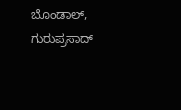ಬೊಂಡಾಲ್, ಗುರುಪ್ರಸಾದ್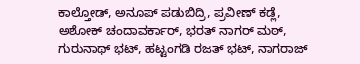ಕಾಲ್ತೋಡ್, ಅನೂಪ್ ಪಡುಬಿದ್ರಿ, ಪ್ರವೀಣ್ ಕಡ್ಲೆ, ಅಶೋಕ್ ಚಂದಾವರ್ಕಾರ್, ಭರತ್ ನಾಗರ್ ಮಠ್, ಗುರುನಾಥ್ ಭಟ್, ಹಟ್ಟಂಗಡಿ ರಜತ್ ಭಟ್, ನಾಗರಾಜ್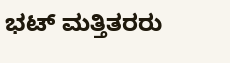ಭಟ್ ಮತ್ತಿತರರು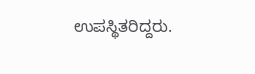ಉಪಸ್ಥಿತರಿದ್ದರು.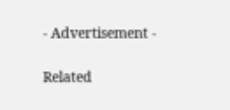- Advertisement -

Related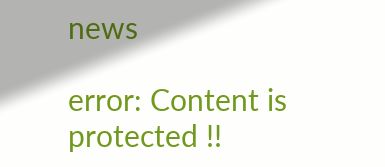news

error: Content is protected !!